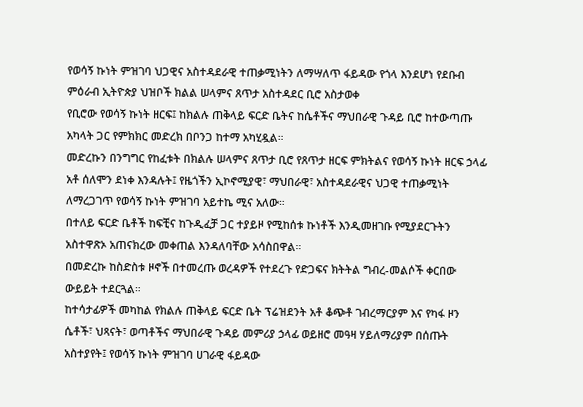የወሳኝ ኩነት ምዝገባ ህጋዊና አስተዳደራዊ ተጠቃሚነትን ለማሣለጥ ፋይዳው የጎላ እንደሆነ የደቡብ ምዕራብ ኢትዮጵያ ህዝቦች ክልል ሠላምና ጸጥታ አስተዳደር ቢሮ አስታወቀ
የቢሮው የወሳኝ ኩነት ዘርፍ፤ ከክልሉ ጠቅላይ ፍርድ ቤትና ከሴቶችና ማህበራዊ ጉዳይ ቢሮ ከተውጣጡ አካላት ጋር የምክክር መድረክ በቦንጋ ከተማ አካሂዷል።
መድረኩን በንግግር የከፈቱት በክልሉ ሠላምና ጸጥታ ቢሮ የጸጥታ ዘርፍ ምክትልና የወሳኝ ኩነት ዘርፍ ኃላፊ አቶ ሰለሞን ደነቀ እንዳሉት፤ የዜጎችን ኢኮኖሚያዊ፣ ማህበራዊ፣ አስተዳደራዊና ህጋዊ ተጠቃሚነት ለማረጋገጥ የወሳኝ ኩነት ምዝገባ አይተኬ ሚና አለው።
በተለይ ፍርድ ቤቶች ከፍቺና ከጉዲፈቻ ጋር ተያይዞ የሚከሰቱ ኩነቶች እንዲመዘገቡ የሚያደርጉትን አስተዋጽኦ አጠናክረው መቀጠል እንዳለባቸው አሳስበዋል።
በመድረኩ ከስድስቱ ዞኖች በተመረጡ ወረዳዎች የተደረጉ የድጋፍና ክትትል ግብረ-መልሶች ቀርበው ውይይት ተደርጓል።
ከተሳታፊዎች መካከል የክልሉ ጠቅላይ ፍርድ ቤት ፕሬዝደንት አቶ ቆጭቶ ገብረማርያም እና የካፋ ዞን ሴቶች፣ ህጻናት፣ ወጣቶችና ማህበራዊ ጉዳይ መምሪያ ኃላፊ ወይዘሮ መዓዛ ሃይለማሪያም በሰጡት አስተያየት፤ የወሳኝ ኩነት ምዝገባ ሀገራዊ ፋይዳው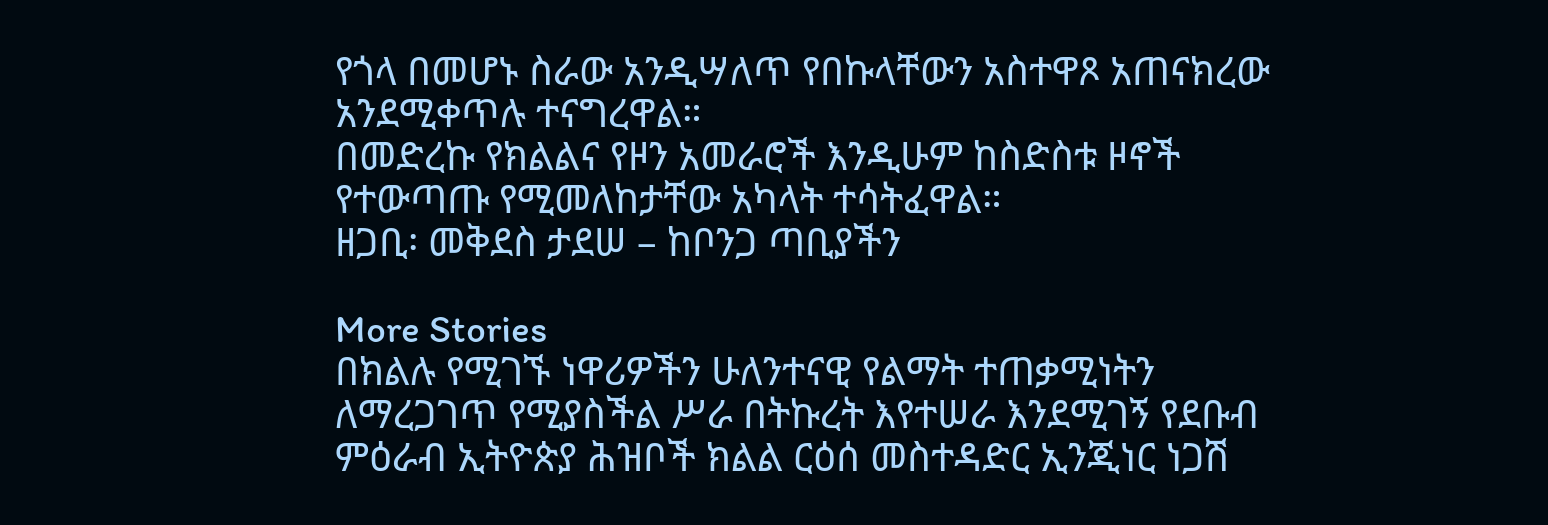የጎላ በመሆኑ ስራው አንዲሣለጥ የበኩላቸውን አስተዋጾ አጠናክረው አንደሚቀጥሉ ተናግረዋል።
በመድረኩ የክልልና የዞን አመራሮች እንዲሁም ከስድስቱ ዞኖች የተውጣጡ የሚመለከታቸው አካላት ተሳትፈዋል።
ዘጋቢ፡ መቅደስ ታደሠ – ከቦንጋ ጣቢያችን

More Stories
በክልሉ የሚገኙ ነዋሪዎችን ሁለንተናዊ የልማት ተጠቃሚነትን ለማረጋገጥ የሚያስችል ሥራ በትኩረት እየተሠራ እንደሚገኝ የደቡብ ምዕራብ ኢትዮጵያ ሕዝቦች ክልል ርዕሰ መስተዳድር ኢንጂነር ነጋሽ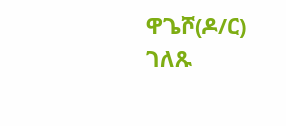ዋጌሾ(ዶ/ር) ገለጹ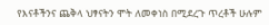የእናቶችንና ጨቅላ ህፃናትን ሞት ለመቀነስ በሚደረጉ ጥረቶች ሁሉም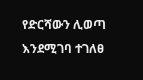የድርሻውን ሊወጣ እንደሚገባ ተገለፀ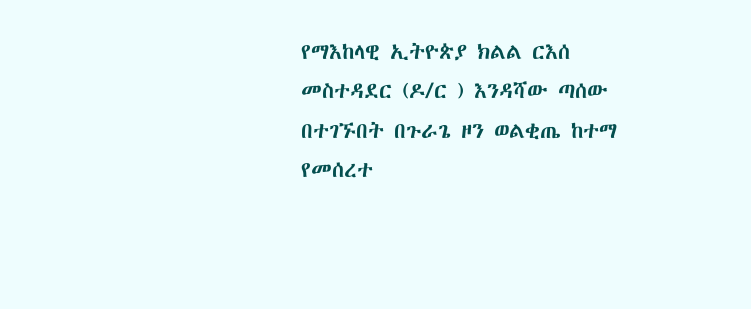የማእከላዊ ኢትዮጵያ ክልል ርእሰ መስተዳደር (ዶ/ር ) እንዳሻው ጣሰው በተገኙበት በጉራጌ ዞን ወልቂጤ ከተማ የመሰረተ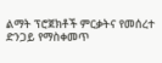ልማት ፕሮጀክቶች ምርቃትና የመሰረተ ድንጋይ የማስቀመጥ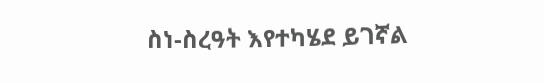ስነ-ስረዓት እየተካሄደ ይገኛል